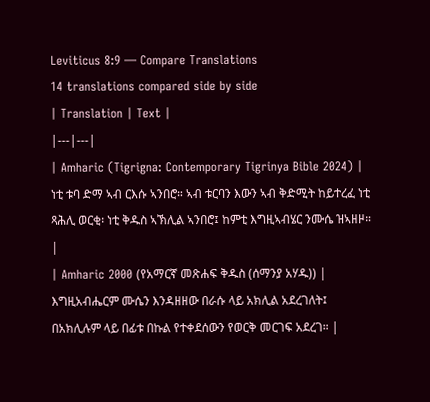Leviticus 8:9 — Compare Translations
14 translations compared side by side
| Translation | Text |
|---|---|
| Amharic (Tigrigna: Contemporary Tigrinya Bible 2024) | ነቲ ቱባ ድማ ኣብ ርእሱ ኣንበሮ። ኣብ ቱርባን እውን ኣብ ቅድሚት ከይተረፈ ነቲ ጻሕሊ ወርቂ፡ ነቲ ቅዱስ ኣኽሊል ኣንበሮ፤ ከምቲ እግዚኣብሄር ንሙሴ ዝኣዘዞ። |
| Amharic 2000 (የአማርኛ መጽሐፍ ቅዱስ (ሰማንያ አሃዱ)) | እግዚአብሔርም ሙሴን እንዳዘዘው በራሱ ላይ አክሊል አደረገለት፤ በአክሊሉም ላይ በፊቱ በኩል የተቀደሰውን የወርቅ መርገፍ አደረገ። |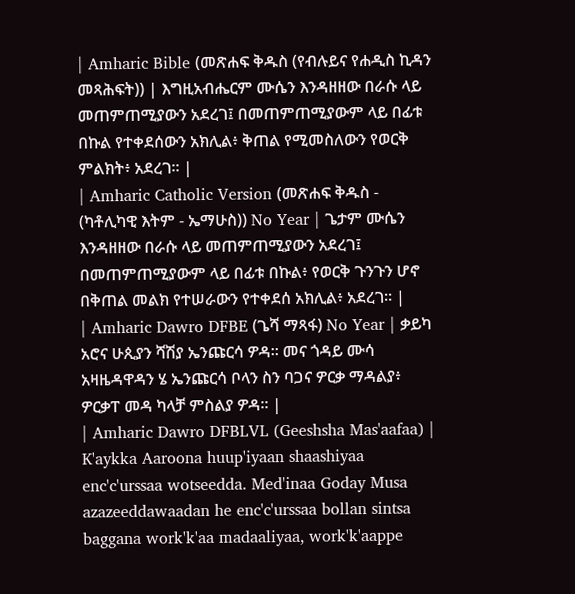| Amharic Bible (መጽሐፍ ቅዱስ (የብሉይና የሐዲስ ኪዳን መጻሕፍት)) | እግዚአብሔርም ሙሴን እንዳዘዘው በራሱ ላይ መጠምጠሚያውን አደረገ፤ በመጠምጠሚያውም ላይ በፊቱ በኩል የተቀደሰውን አክሊል፥ ቅጠል የሚመስለውን የወርቅ ምልክት፥ አደረገ። |
| Amharic Catholic Version (መጽሐፍ ቅዱስ - (ካቶሊካዊ እትም - ኤማሁስ)) No Year | ጌታም ሙሴን እንዳዘዘው በራሱ ላይ መጠምጠሚያውን አደረገ፤ በመጠምጠሚያውም ላይ በፊቱ በኩል፥ የወርቅ ጉንጉን ሆኖ በቅጠል መልክ የተሠራውን የተቀደሰ አክሊል፥ አደረገ። |
| Amharic Dawro DFBE (ጌሻ ማጻፋ) No Year | ቃይካ አሮና ሁጲያን ሻሽያ ኤንጩርሳ ዎዳ። መና ጎዳይ ሙሳ አዛዜዳዋዳን ሄ ኤንጩርሳ ቦላን ስን ባጋና ዎርቃ ማዳልያ፥ ዎርቃፐ መዳ ካላቻ ምስልያ ዎዳ። |
| Amharic Dawro DFBLVL (Geeshsha Mas'aafaa) | K'aykka Aaroona huup'iyaan shaashiyaa enc'c'urssaa wotseedda. Med'inaa Goday Musa azazeeddawaadan he enc'c'urssaa bollan sintsa baggana work'k'aa madaaliyaa, work'k'aappe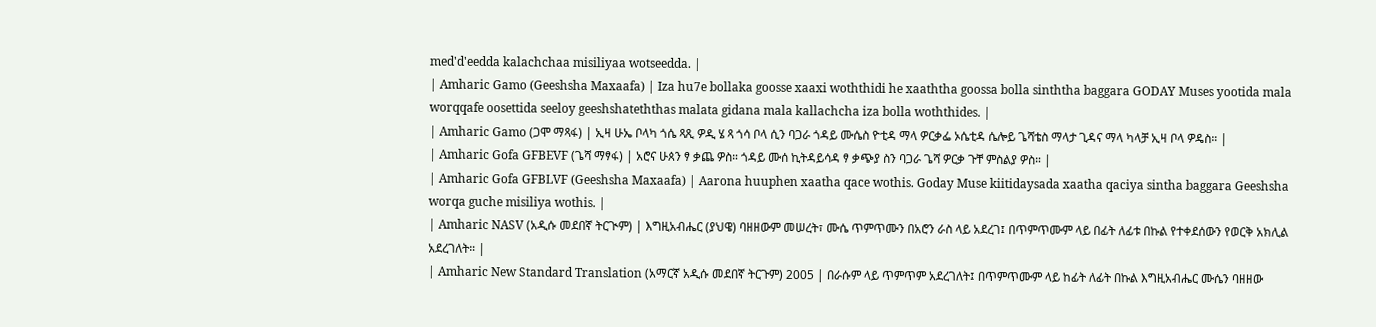med'd'eedda kalachchaa misiliyaa wotseedda. |
| Amharic Gamo (Geeshsha Maxaafa) | Iza hu7e bollaka goosse xaaxi woththidi he xaaththa goossa bolla sinththa baggara GODAY Muses yootida mala worqqafe oosettida seeloy geeshshateththas malata gidana mala kallachcha iza bolla woththides. |
| Amharic Gamo (ጋሞ ማጻፋ) | ኢዛ ሁኤ ቦላካ ጎሴ ጻጺ ዎዲ ሄ ጻ ጎሳ ቦላ ሲን ባጋራ ጎዳይ ሙሴስ ዮቲዳ ማላ ዎርቃፌ ኦሴቲዳ ሴሎይ ጌሻቴስ ማላታ ጊዳና ማላ ካላቻ ኢዛ ቦላ ዎዴስ። |
| Amharic Gofa GFBEVF (ጌሻ ማፃፋ) | አሮና ሁጰን ፃ ቃጨ ዎስ። ጎዳይ ሙሰ ኪትዳይሳዳ ፃ ቃጭያ ስን ባጋራ ጌሻ ዎርቃ ጉቸ ምስልያ ዎስ። |
| Amharic Gofa GFBLVF (Geeshsha Maxaafa) | Aarona huuphen xaatha qace wothis. Goday Muse kiitidaysada xaatha qaciya sintha baggara Geeshsha worqa guche misiliya wothis. |
| Amharic NASV (አዲሱ መደበኛ ትርጒም) | እግዚአብሔር (ያህዌ) ባዘዘውም መሠረት፣ ሙሴ ጥምጥሙን በአሮን ራስ ላይ አደረገ፤ በጥምጥሙም ላይ በፊት ለፊቱ በኩል የተቀደሰውን የወርቅ አክሊል አደረገለት። |
| Amharic New Standard Translation (አማርኛ አዲሱ መደበኛ ትርጉም) 2005 | በራሱም ላይ ጥምጥም አደረገለት፤ በጥምጥሙም ላይ ከፊት ለፊት በኩል እግዚአብሔር ሙሴን ባዘዘው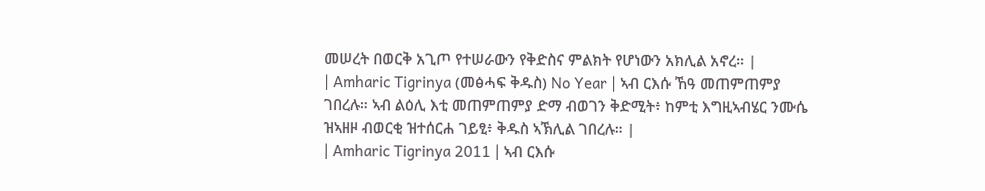መሠረት በወርቅ አጊጦ የተሠራውን የቅድስና ምልክት የሆነውን አክሊል አኖረ። |
| Amharic Tigrinya (መፅሓፍ ቅዱስ) No Year | ኣብ ርእሱ ኸዓ መጠምጠምያ ገበረሉ። ኣብ ልዕሊ እቲ መጠምጠምያ ድማ ብወገን ቅድሚት፥ ከምቲ እግዚኣብሄር ንሙሴ ዝኣዘዞ ብወርቂ ዝተሰርሐ ገይፂ፥ ቅዱስ ኣኽሊል ገበረሉ። |
| Amharic Tigrinya 2011 | ኣብ ርእሱ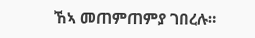ኸኣ መጠምጠምያ ገበረሉ።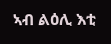ኣብ ልዕሊ እቲ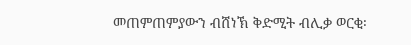መጠምጠምያውን ብሸነኽ ቅድሚት ብሊቃ ወርቂ፡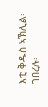እቲ ቅዱስ ኣኽሊል፡ ገበረሉ፡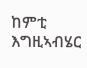ከምቲ እግዚኣብሄር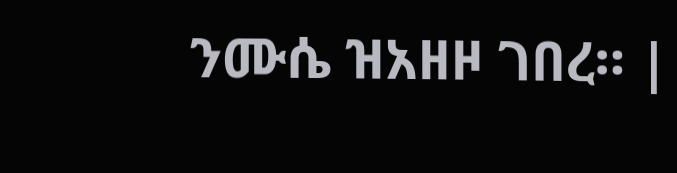ንሙሴ ዝአዘዞ ገበረ። |